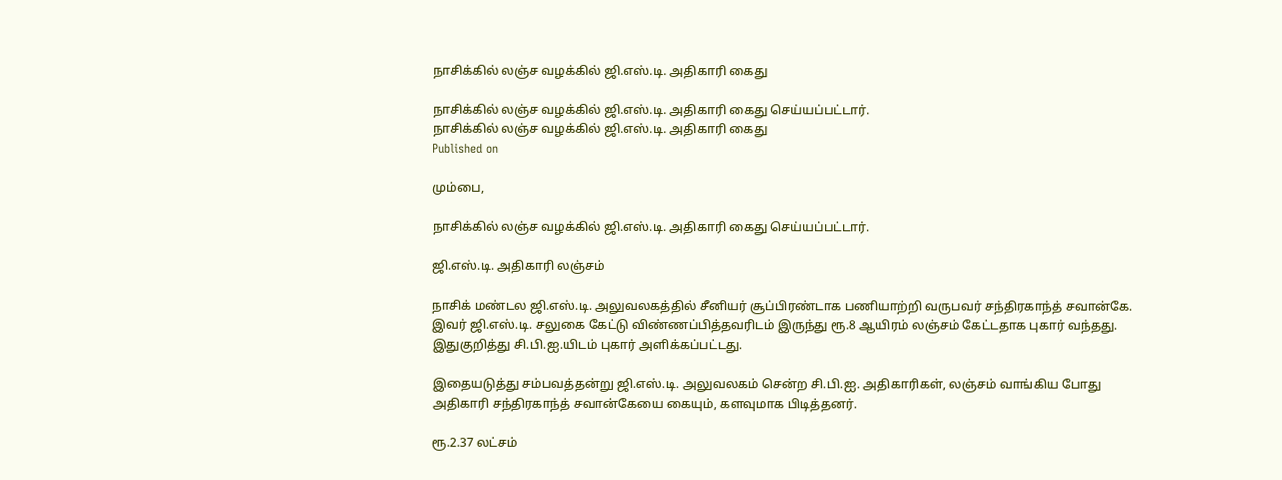நாசிக்கில் லஞ்ச வழக்கில் ஜி.எஸ்.டி. அதிகாரி கைது

நாசிக்கில் லஞ்ச வழக்கில் ஜி.எஸ்.டி. அதிகாரி கைது செய்யப்பட்டார்.
நாசிக்கில் லஞ்ச வழக்கில் ஜி.எஸ்.டி. அதிகாரி கைது
Published on

மும்பை,

நாசிக்கில் லஞ்ச வழக்கில் ஜி.எஸ்.டி. அதிகாரி கைது செய்யப்பட்டார்.

ஜி.எஸ்.டி. அதிகாரி லஞ்சம்

நாசிக் மண்டல ஜி.எஸ்.டி. அலுவலகத்தில் சீனியர் சூப்பிரண்டாக பணியாற்றி வருபவர் சந்திரகாந்த் சவான்கே. இவர் ஜி.எஸ்.டி. சலுகை கேட்டு விண்ணப்பித்தவரிடம் இருந்து ரூ.8 ஆயிரம் லஞ்சம் கேட்டதாக புகார் வந்தது. இதுகுறித்து சி.பி.ஐ.யிடம் புகார் அளிக்கப்பட்டது.

இதையடுத்து சம்பவத்தன்று ஜி.எஸ்.டி. அலுவலகம் சென்ற சி.பி.ஐ. அதிகாரிகள், லஞ்சம் வாங்கிய போது அதிகாரி சந்திரகாந்த் சவான்கேயை கையும், களவுமாக பிடித்தனர்.

ரூ.2.37 லட்சம்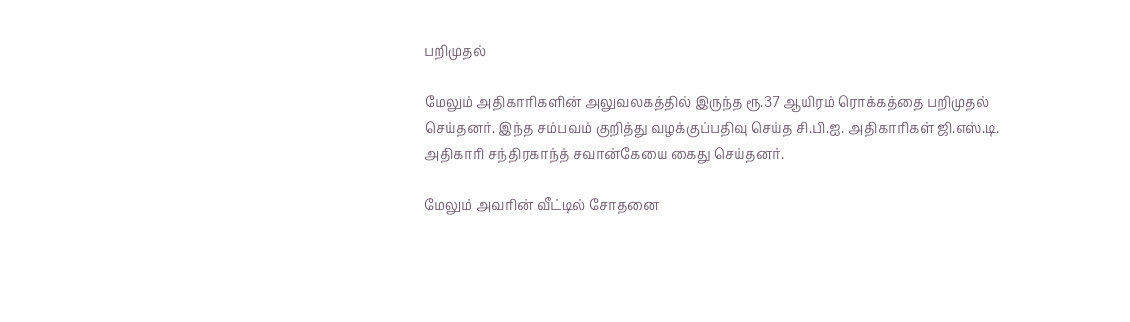பறிமுதல்

மேலும் அதிகாரிகளின் அலுவலகத்தில் இருந்த ரூ.37 ஆயிரம் ரொக்கத்தை பறிமுதல் செய்தனர். இந்த சம்பவம் குறித்து வழக்குப்பதிவு செய்த சி.பி.ஐ. அதிகாரிகள் ஜி.எஸ்.டி. அதிகாரி சந்திரகாந்த் சவான்கேயை கைது செய்தனர்.

மேலும் அவரின் வீட்டில் சோதனை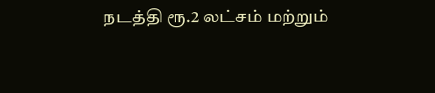நடத்தி ரூ.2 லட்சம் மற்றும்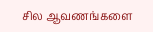சில ஆவணங்களை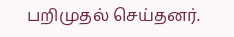பறிமுதல் செய்தனர்.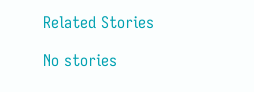Related Stories

No stories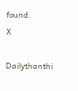found.
X

Dailythanthi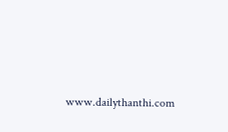www.dailythanthi.com